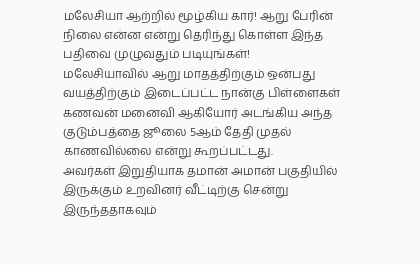மலேசியா ஆற்றில் மூழ்கிய கார்! ஆறு பேரின் நிலை என்ன என்று தெரிந்து கொள்ள இந்த பதிவை முழுவதும் படியுங்கள்!
மலேசியாவில் ஆறு மாதத்திற்கும் ஒன்பது வயத்திற்கும் இடைப்பட்ட நான்கு பிள்ளைகள் கணவன் மனைவி ஆகியோர் அடங்கிய அந்த குடும்பத்தை ஜூலை 5ஆம் தேதி முதல் காணவில்லை என்று கூறப்பட்டது.
அவர்கள் இறுதியாக தமான் அமான் பகுதியில் இருக்கும் உறவினர் வீட்டிற்கு சென்று இருந்ததாகவும்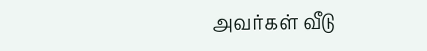அவர்கள் வீடு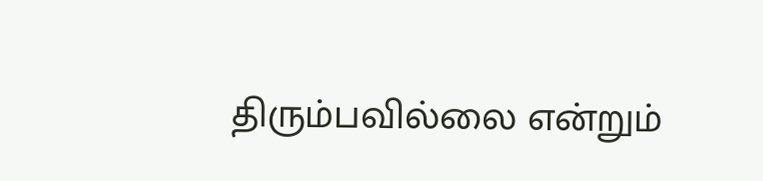திரும்பவில்லை என்றும்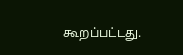கூறப்பட்டது.